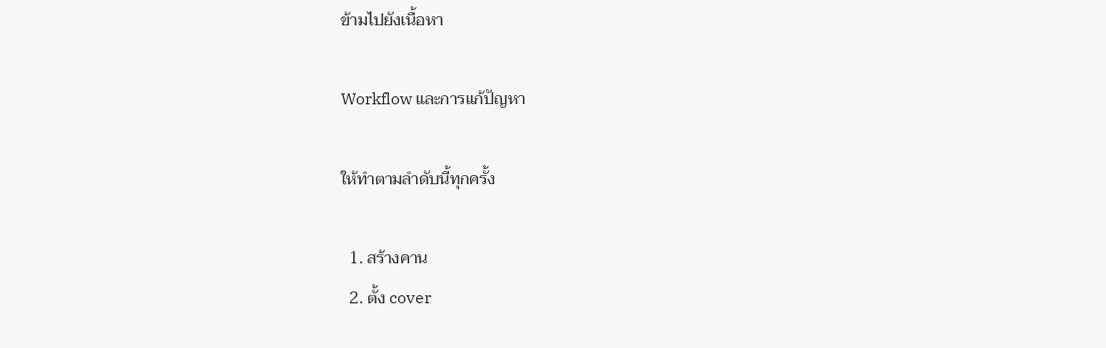ข้ามไปยังเนื้อหา

Workflow และการแก้ปัญหา

ให้ทำตามลำดับนี้ทุกครั้ง

  1. สร้างคาน
  2. ตั้ง cover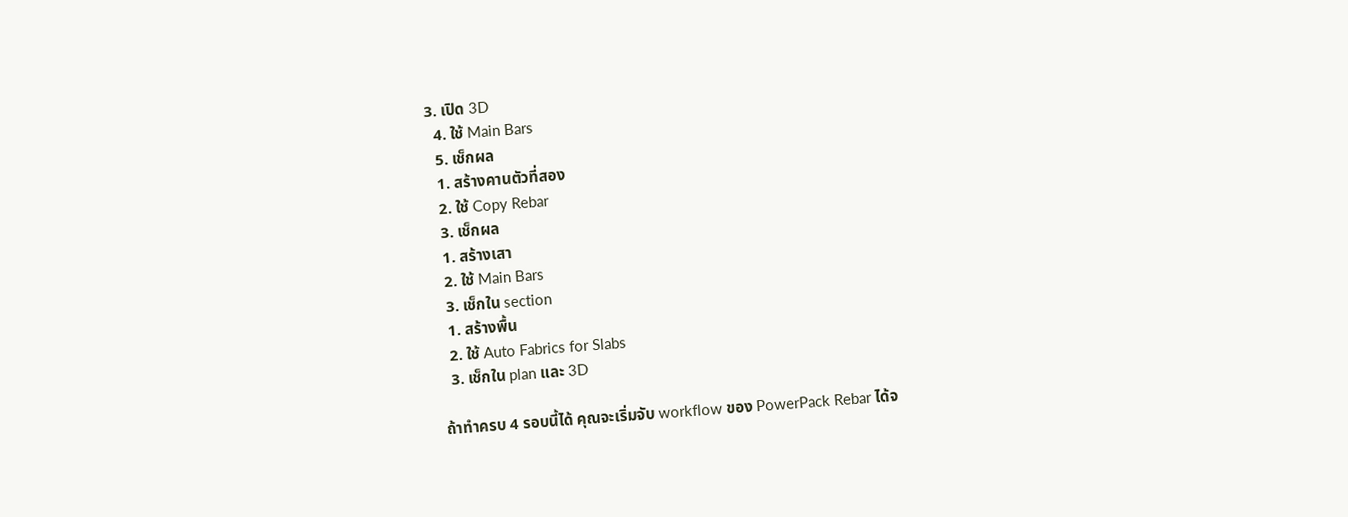3. เปิด 3D
  4. ใช้ Main Bars
  5. เช็กผล
  1. สร้างคานตัวที่สอง
  2. ใช้ Copy Rebar
  3. เช็กผล
  1. สร้างเสา
  2. ใช้ Main Bars
  3. เช็กใน section
  1. สร้างพื้น
  2. ใช้ Auto Fabrics for Slabs
  3. เช็กใน plan และ 3D

ถ้าทำครบ 4 รอบนี้ได้ คุณจะเริ่มจับ workflow ของ PowerPack Rebar ได้จ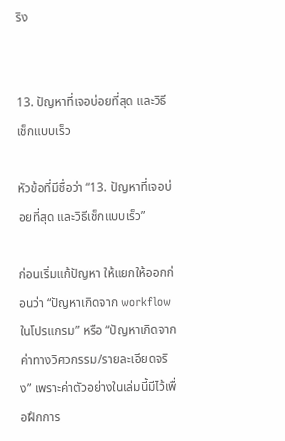ริง


13. ปัญหาที่เจอบ่อยที่สุด และวิธีเช็กแบบเร็ว

หัวข้อที่มีชื่อว่า “13. ปัญหาที่เจอบ่อยที่สุด และวิธีเช็กแบบเร็ว”

ก่อนเริ่มแก้ปัญหา ให้แยกให้ออกก่อนว่า “ปัญหาเกิดจาก workflow ในโปรแกรม” หรือ “ปัญหาเกิดจากค่าทางวิศวกรรม/รายละเอียดจริง” เพราะค่าตัวอย่างในเล่มนี้มีไว้เพื่อฝึกการ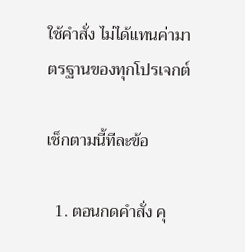ใช้คำสั่ง ไม่ได้แทนค่ามาตรฐานของทุกโปรเจกต์

เช็กตามนี้ทีละข้อ

  1. ตอนกดคำสั่ง คุ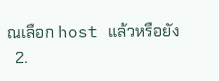ณเลือก host แล้วหรือยัง
  2.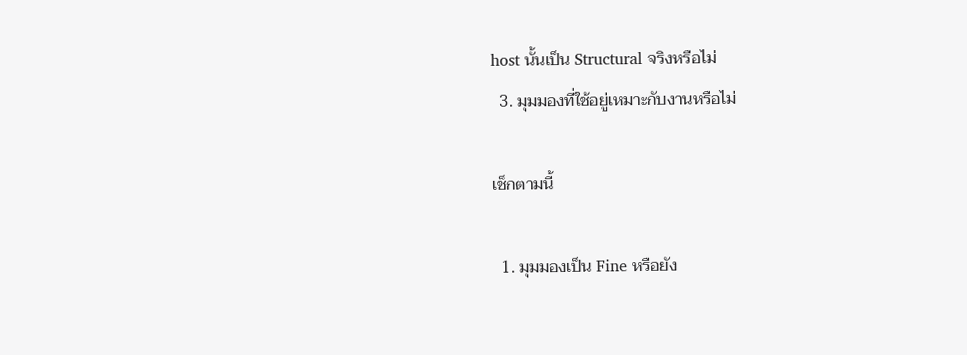host นั้นเป็น Structural จริงหรือไม่
  3. มุมมองที่ใช้อยู่เหมาะกับงานหรือไม่

เช็กตามนี้

  1. มุมมองเป็น Fine หรือยัง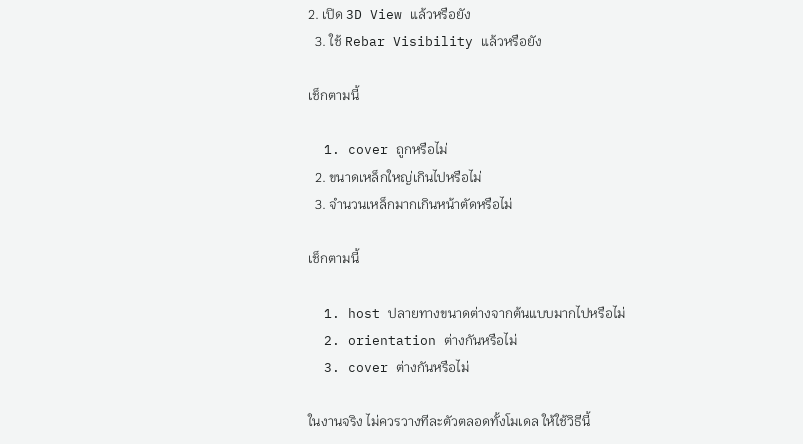2. เปิด 3D View แล้วหรือยัง
  3. ใช้ Rebar Visibility แล้วหรือยัง

เช็กตามนี้

  1. cover ถูกหรือไม่
  2. ขนาดเหล็กใหญ่เกินไปหรือไม่
  3. จำนวนเหล็กมากเกินหน้าตัดหรือไม่

เช็กตามนี้

  1. host ปลายทางขนาดต่างจากต้นแบบมากไปหรือไม่
  2. orientation ต่างกันหรือไม่
  3. cover ต่างกันหรือไม่

ในงานจริง ไม่ควรวางทีละตัวตลอดทั้งโมเดล ให้ใช้วิธีนี้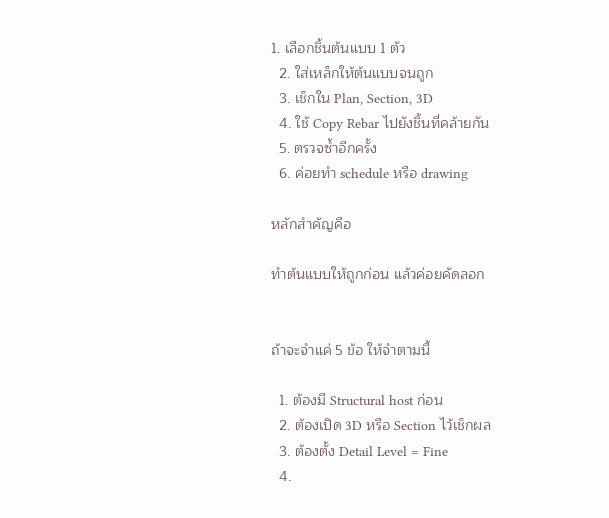1. เลือกชิ้นต้นแบบ 1 ตัว
  2. ใส่เหล็กให้ต้นแบบจนถูก
  3. เช็กใน Plan, Section, 3D
  4. ใช้ Copy Rebar ไปยังชิ้นที่คล้ายกัน
  5. ตรวจซ้ำอีกครั้ง
  6. ค่อยทำ schedule หรือ drawing

หลักสำคัญคือ

ทำต้นแบบให้ถูกก่อน แล้วค่อยคัดลอก


ถ้าจะจำแค่ 5 ข้อ ให้จำตามนี้

  1. ต้องมี Structural host ก่อน
  2. ต้องเปิด 3D หรือ Section ไว้เช็กผล
  3. ต้องตั้ง Detail Level = Fine
  4.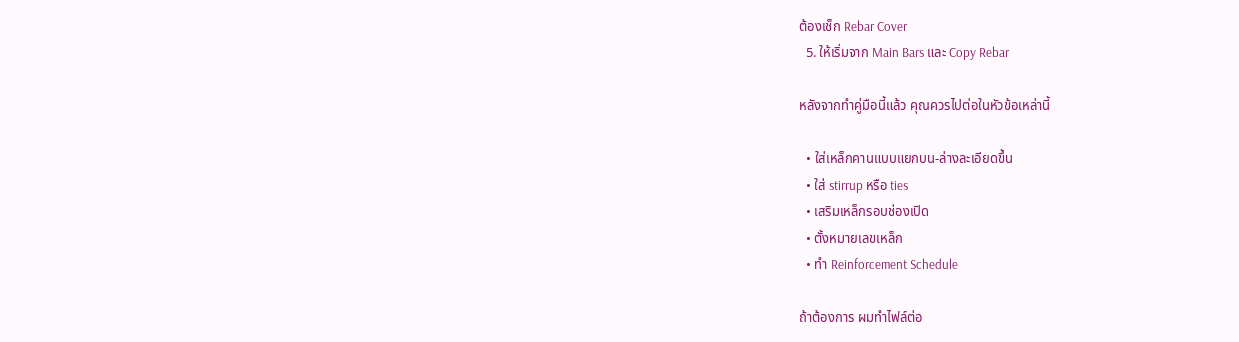ต้องเช็ก Rebar Cover
  5. ให้เริ่มจาก Main Bars และ Copy Rebar

หลังจากทำคู่มือนี้แล้ว คุณควรไปต่อในหัวข้อเหล่านี้

  • ใส่เหล็กคานแบบแยกบน-ล่างละเอียดขึ้น
  • ใส่ stirrup หรือ ties
  • เสริมเหล็กรอบช่องเปิด
  • ตั้งหมายเลขเหล็ก
  • ทำ Reinforcement Schedule

ถ้าต้องการ ผมทำไฟล์ต่อ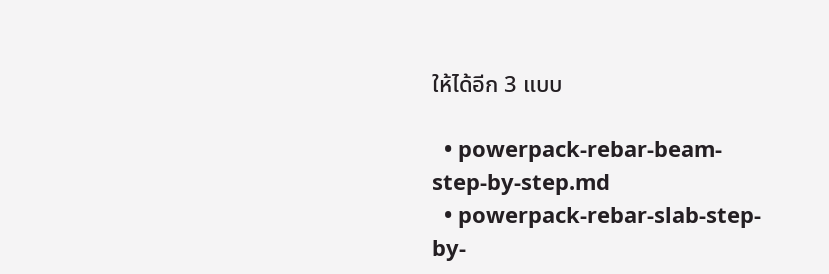ให้ได้อีก 3 แบบ

  • powerpack-rebar-beam-step-by-step.md
  • powerpack-rebar-slab-step-by-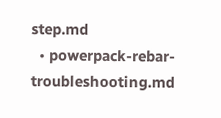step.md
  • powerpack-rebar-troubleshooting.md